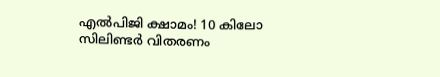എൽപിജി ക്ഷാമം! 10 കിലോ സിലിണ്ടർ വിതരണം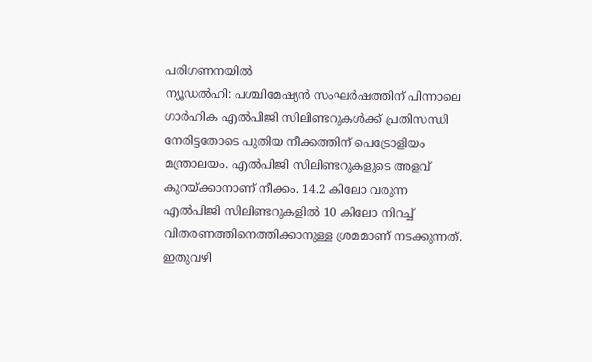പരിഗണനയിൽ
ന്യൂഡൽഹി: പശ്ചിമേഷ്യൻ സംഘർഷത്തിന് പിന്നാലെ ഗാർഹിക എൽപിജി സിലിണ്ടറുകൾക്ക് പ്രതിസന്ധി നേരിട്ടതോടെ പുതിയ നീക്കത്തിന് പെട്രോളിയം മന്ത്രാലയം. എൽപിജി സിലിണ്ടറുകളുടെ അളവ് കുറയ്ക്കാനാണ് നീക്കം. 14.2 കിലോ വരുന്ന എൽപിജി സിലിണ്ടറുകളിൽ 10 കിലോ നിറച്ച് വിതരണത്തിനെത്തിക്കാനുള്ള ശ്രമമാണ് നടക്കുന്നത്. ഇതുവഴി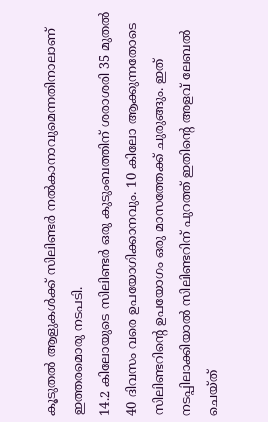കൂടുതൽ ആളുകൾക്ക് സിലിണ്ടർ നൽകാനാവുമെന്നതിനാലാണ് ഇത്തരമൊരു നടപടി.
14.2 കിലോയുടെ സിലിണ്ടർ ഒരു കുടുംബത്തിന് ശരാശരി 35 മുതൽ 40 ദിവസം വരെ ഉപയോഗിക്കാനവും. 10 കിലോ ആക്കുന്നതോടെ സിലിണ്ടറിന്റെ ഉപയോഗം ഒരു മാസത്തേക്ക് ചുരുങ്ങും. ഇത് നടപ്പിലാക്കിയാൽ സിലിണ്ടറിന് പുറത്ത് ഇതിന്റെ അളവ് ലേബൽ ചെയ്ത്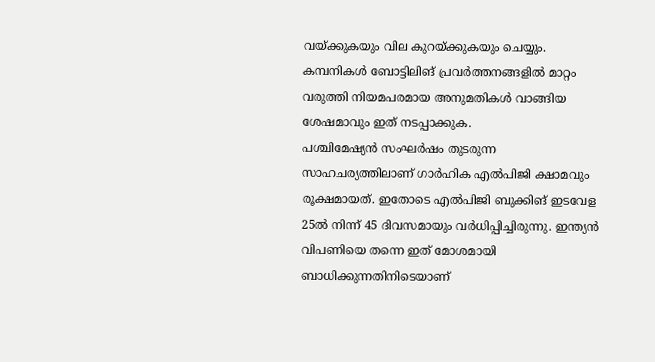വയ്ക്കുകയും വില കുറയ്ക്കുകയും ചെയ്യും. കമ്പനികൾ ബോട്ടിലിങ് പ്രവർത്തനങ്ങളിൽ മാറ്റം വരുത്തി നിയമപരമായ അനുമതികൾ വാങ്ങിയ ശേഷമാവും ഇത് നടപ്പാക്കുക.
പശ്ചിമേഷ്യൻ സംഘർഷം തുടരുന്ന സാഹചര്യത്തിലാണ് ഗാർഹിക എൽപിജി ക്ഷാമവും രൂക്ഷമായത്. ഇതോടെ എൽപിജി ബുക്കിങ് ഇടവേള 25ൽ നിന്ന് 45 ദിവസമായും വർധിപ്പിച്ചിരുന്നു. ഇന്ത്യൻ വിപണിയെ തന്നെ ഇത് മോശമായി ബാധിക്കുന്നതിനിടെയാണ്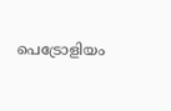പെട്രോളിയം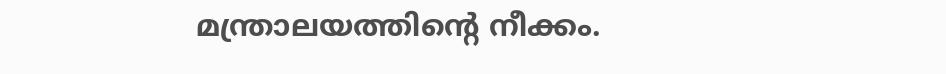മന്ത്രാലയത്തിന്റെ നീക്കം.